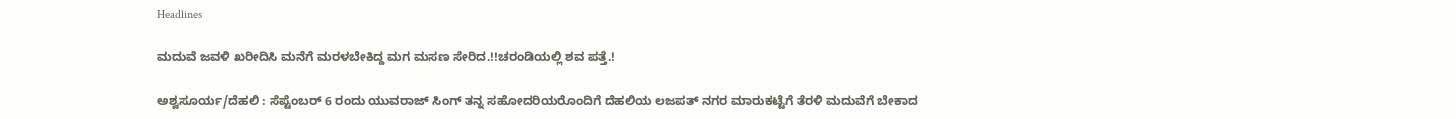Headlines

ಮದುವೆ ಜವಳಿ ಖರೀದಿಸಿ ಮನೆಗೆ ಮರಳಬೇಕಿದ್ದ ಮಗ ಮಸಣ ಸೇರಿದ.!!ಚರಂಡಿಯಲ್ಲಿ ಶವ ಪತ್ತೆ.!

ಅಶ್ವಸೂರ್ಯ/ದೆಹಲಿ : ಸೆಪ್ಟೆಂಬರ್ 6 ರಂದು ಯುವರಾಜ್ ಸಿಂಗ್ ತನ್ನ ಸಹೋದರಿಯರೊಂದಿಗೆ ದೆಹಲಿಯ ಲಜಪತ್ ನಗರ ಮಾರುಕಟ್ಟೆಗೆ ತೆರಳಿ ಮದುವೆಗೆ ಬೇಕಾದ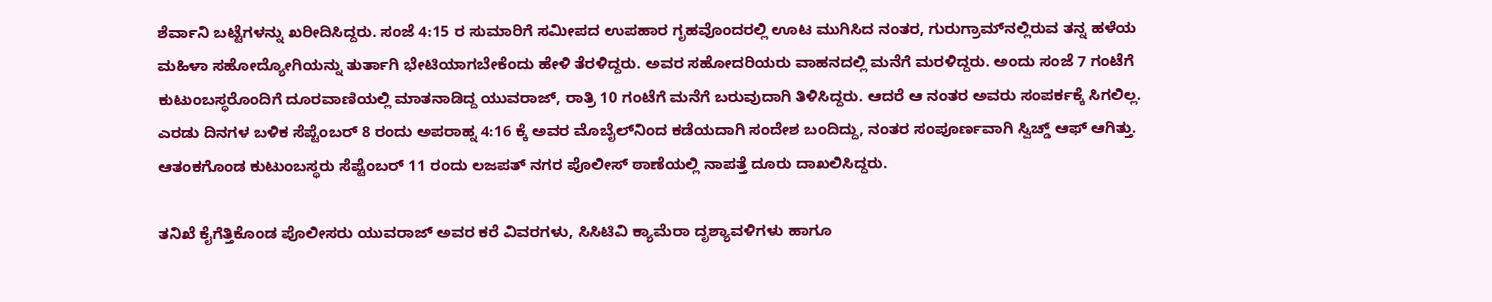ಶೆರ್ವಾನಿ ಬಟ್ಟೆಗಳನ್ನು ಖರೀದಿಸಿದ್ದರು. ಸಂಜೆ 4:15 ರ ಸುಮಾರಿಗೆ ಸಮೀಪದ ಉಪಹಾರ ಗೃಹವೊಂದರಲ್ಲಿ ಊಟ ಮುಗಿಸಿದ ನಂತರ, ಗುರುಗ್ರಾಮ್‌ನಲ್ಲಿರುವ ತನ್ನ ಹಳೆಯ ಮಹಿಳಾ ಸಹೋದ್ಯೋಗಿಯನ್ನು ತುರ್ತಾಗಿ ಭೇಟಿಯಾಗಬೇಕೆಂದು ಹೇಳಿ ತೆರಳಿದ್ದರು. ಅವರ ಸಹೋದರಿಯರು ವಾಹನದಲ್ಲಿ ಮನೆಗೆ ಮರಳಿದ್ದರು. ಅಂದು ಸಂಜೆ 7 ಗಂಟೆಗೆ ಕುಟುಂಬಸ್ಥರೊಂದಿಗೆ ದೂರವಾಣಿಯಲ್ಲಿ ಮಾತನಾಡಿದ್ದ ಯುವರಾಜ್, ರಾತ್ರಿ 10 ಗಂಟೆಗೆ ಮನೆಗೆ ಬರುವುದಾಗಿ ತಿಳಿಸಿದ್ದರು. ಆದರೆ ಆ ನಂತರ ಅವರು ಸಂಪರ್ಕಕ್ಕೆ ಸಿಗಲಿಲ್ಲ. ಎರಡು ದಿನಗಳ ಬಳಿಕ ಸೆಪ್ಟೆಂಬರ್ 8 ರಂದು ಅಪರಾಹ್ನ 4:16 ಕ್ಕೆ ಅವರ ಮೊಬೈಲ್‌ನಿಂದ ಕಡೆಯದಾಗಿ ಸಂದೇಶ ಬಂದಿದ್ದು, ನಂತರ ಸಂಪೂರ್ಣವಾಗಿ ಸ್ವಿಚ್ಡ್ ಆಫ್ ಆಗಿತ್ತು. ಆತಂಕಗೊಂಡ ಕುಟುಂಬಸ್ಥರು ಸೆಪ್ಟೆಂಬರ್ 11 ರಂದು ಲಜಪತ್ ನಗರ ಪೊಲೀಸ್ ಠಾಣೆಯಲ್ಲಿ ನಾಪತ್ತೆ ದೂರು ದಾಖಲಿಸಿದ್ದರು.

ತನಿಖೆ ಕೈಗೆತ್ತಿಕೊಂಡ ಪೊಲೀಸರು ಯುವರಾಜ್ ಅವರ ಕರೆ ವಿವರಗಳು, ಸಿಸಿಟಿವಿ ಕ್ಯಾಮೆರಾ ದೃಶ್ಯಾವಳಿಗಳು ಹಾಗೂ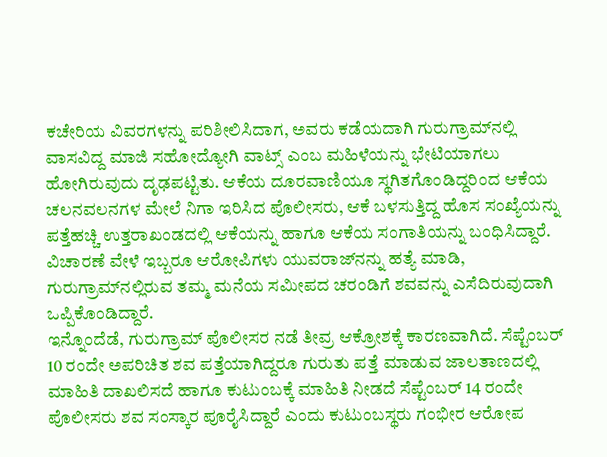ಕಚೇರಿಯ ವಿವರಗಳನ್ನು ಪರಿಶೀಲಿಸಿದಾಗ, ಅವರು ಕಡೆಯದಾಗಿ ಗುರುಗ್ರಾಮ್‌ನಲ್ಲಿ ವಾಸವಿದ್ದ ಮಾಜಿ ಸಹೋದ್ಯೋಗಿ ವಾಟ್ಸ್ ಎಂಬ ಮಹಿಳೆಯನ್ನು ಭೇಟಿಯಾಗಲು ಹೋಗಿರುವುದು ದೃಢಪಟ್ಟಿತು. ಆಕೆಯ ದೂರವಾಣಿಯೂ ಸ್ಥಗಿತಗೊಂಡಿದ್ದರಿಂದ ಆಕೆಯ ಚಲನವಲನಗಳ ಮೇಲೆ ನಿಗಾ ಇರಿಸಿದ ಪೊಲೀಸರು, ಆಕೆ ಬಳಸುತ್ತಿದ್ದ ಹೊಸ ಸಂಖ್ಯೆಯನ್ನು ಪತ್ತೆಹಚ್ಚಿ ಉತ್ತರಾಖಂಡದಲ್ಲಿ ಆಕೆಯನ್ನು ಹಾಗೂ ಆಕೆಯ ಸಂಗಾತಿಯನ್ನು ಬಂಧಿಸಿದ್ದಾರೆ. ವಿಚಾರಣೆ ವೇಳೆ ಇಬ್ಬರೂ ಆರೋಪಿಗಳು ಯುವರಾಜ್‌ನನ್ನು ಹತ್ಯೆ ಮಾಡಿ, ಗುರುಗ್ರಾಮ್‌ನಲ್ಲಿರುವ ತಮ್ಮ ಮನೆಯ ಸಮೀಪದ ಚರಂಡಿಗೆ ಶವವನ್ನು ಎಸೆದಿರುವುದಾಗಿ ಒಪ್ಪಿಕೊಂಡಿದ್ದಾರೆ.
ಇನ್ನೊಂದೆಡೆ, ಗುರುಗ್ರಾಮ್ ಪೊಲೀಸರ ನಡೆ ತೀವ್ರ ಆಕ್ರೋಶಕ್ಕೆ ಕಾರಣವಾಗಿದೆ. ಸೆಪ್ಟೆಂಬರ್ 10 ರಂದೇ ಅಪರಿಚಿತ ಶವ ಪತ್ತೆಯಾಗಿದ್ದರೂ ಗುರುತು ಪತ್ತೆ ಮಾಡುವ ಜಾಲತಾಣದಲ್ಲಿ ಮಾಹಿತಿ ದಾಖಲಿಸದೆ ಹಾಗೂ ಕುಟುಂಬಕ್ಕೆ ಮಾಹಿತಿ ನೀಡದೆ ಸೆಪ್ಟೆಂಬರ್ 14 ರಂದೇ ಪೊಲೀಸರು ಶವ ಸಂಸ್ಕಾರ ಪೂರೈಸಿದ್ದಾರೆ ಎಂದು ಕುಟುಂಬಸ್ಥರು ಗಂಭೀರ ಆರೋಪ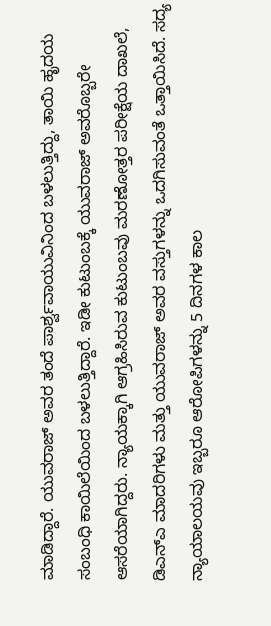ಮಾಡಿದ್ದಾರೆ. ಯುವರಾಜ್ ಅವರ ತಂದೆ ಪಾರ್ಶ್ವವಾಯುವಿನಿಂದ ಬಳಲುತ್ತಿದ್ದು, ತಾಯಿ ಹೃದಯ ಸಂಬಂಧಿ ಕಾಯಿಲೆಯಿಂದ ಬಳಲುತ್ತಿದ್ದಾರೆ. ಇಡೀ ಕುಟುಂಬಕ್ಕೆ ಯುವರಾಜ್ ಅವರೊಬ್ಬರೇ ಆಸರೆಯಾಗಿದ್ದರು. ನ್ಯಾಯಕ್ಕಾಗಿ ಆಗ್ರಹಿಸಿರುವ ಕುಟುಂಬವು ಮರಣೋತ್ತರ ಪರೀಕ್ಷೆಯ ದಾಖಲೆ, ಡಿಎನ್‌ಎ ಮಾದರಿಗಳು ಮತ್ತು ಯುವರಾಜ್ ಅವರ ವಸ್ತುಗಳನ್ನು ಒದಗಿಸುವಂತೆ ಒತ್ತಾಯಿಸಿದೆ. ಸದ್ಯ ನ್ಯಾಯಾಲಯವು ಇಬ್ಬರೂ ಆರೋಪಿಗಳನ್ನು 5 ದಿನಗಳ ಕಾಲ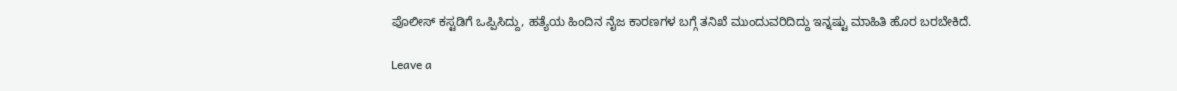ಪೊಲೀಸ್ ಕಸ್ಟಡಿಗೆ ಒಪ್ಪಿಸಿದ್ದು, ಹತ್ಯೆಯ ಹಿಂದಿನ ನೈಜ ಕಾರಣಗಳ ಬಗ್ಗೆ ತನಿಖೆ ಮುಂದುವರಿದಿದ್ದು ಇನ್ನಷ್ಟು ಮಾಹಿತಿ ಹೊರ ಬರಬೇಕಿದೆ.

Leave a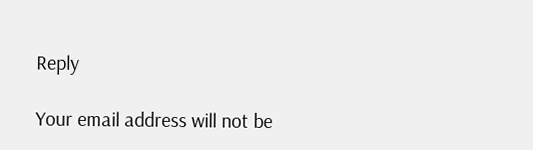Reply

Your email address will not be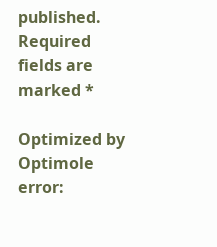published. Required fields are marked *

Optimized by Optimole
error: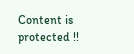Content is protected !!